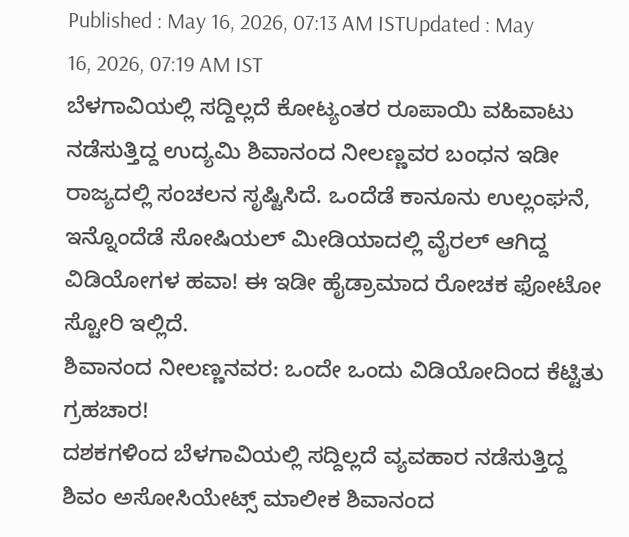Published : May 16, 2026, 07:13 AM ISTUpdated : May 16, 2026, 07:19 AM IST
ಬೆಳಗಾವಿಯಲ್ಲಿ ಸದ್ದಿಲ್ಲದೆ ಕೋಟ್ಯಂತರ ರೂಪಾಯಿ ವಹಿವಾಟು ನಡೆಸುತ್ತಿದ್ದ ಉದ್ಯಮಿ ಶಿವಾನಂದ ನೀಲಣ್ಣವರ ಬಂಧನ ಇಡೀ ರಾಜ್ಯದಲ್ಲಿ ಸಂಚಲನ ಸೃಷ್ಟಿಸಿದೆ. ಒಂದೆಡೆ ಕಾನೂನು ಉಲ್ಲಂಘನೆ, ಇನ್ನೊಂದೆಡೆ ಸೋಷಿಯಲ್ ಮೀಡಿಯಾದಲ್ಲಿ ವೈರಲ್ ಆಗಿದ್ದ ವಿಡಿಯೋಗಳ ಹವಾ! ಈ ಇಡೀ ಹೈಡ್ರಾಮಾದ ರೋಚಕ ಫೋಟೋ ಸ್ಟೋರಿ ಇಲ್ಲಿದೆ.
ಶಿವಾನಂದ ನೀಲಣ್ಣನವರ: ಒಂದೇ ಒಂದು ವಿಡಿಯೋದಿಂದ ಕೆಟ್ಟಿತು ಗ್ರಹಚಾರ!
ದಶಕಗಳಿಂದ ಬೆಳಗಾವಿಯಲ್ಲಿ ಸದ್ದಿಲ್ಲದೆ ವ್ಯವಹಾರ ನಡೆಸುತ್ತಿದ್ದ ಶಿವಂ ಅಸೋಸಿಯೇಟ್ಸ್ ಮಾಲೀಕ ಶಿವಾನಂದ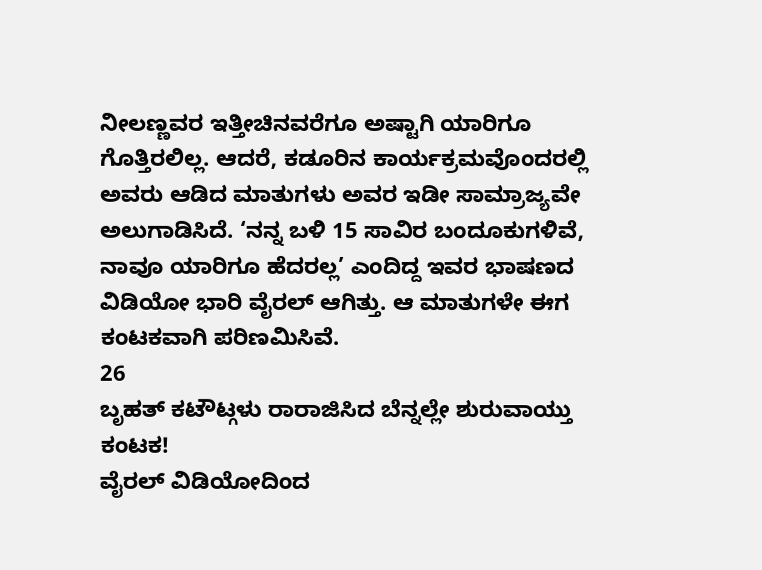ನೀಲಣ್ಣವರ ಇತ್ತೀಚಿನವರೆಗೂ ಅಷ್ಟಾಗಿ ಯಾರಿಗೂ ಗೊತ್ತಿರಲಿಲ್ಲ. ಆದರೆ, ಕಡೂರಿನ ಕಾರ್ಯಕ್ರಮವೊಂದರಲ್ಲಿ ಅವರು ಆಡಿದ ಮಾತುಗಳು ಅವರ ಇಡೀ ಸಾಮ್ರಾಜ್ಯವೇ ಅಲುಗಾಡಿಸಿದೆ. ‘ನನ್ನ ಬಳಿ 15 ಸಾವಿರ ಬಂದೂಕುಗಳಿವೆ, ನಾವೂ ಯಾರಿಗೂ ಹೆದರಲ್ಲ’ ಎಂದಿದ್ದ ಇವರ ಭಾಷಣದ ವಿಡಿಯೋ ಭಾರಿ ವೈರಲ್ ಆಗಿತ್ತು. ಆ ಮಾತುಗಳೇ ಈಗ ಕಂಟಕವಾಗಿ ಪರಿಣಮಿಸಿವೆ.
26
ಬೃಹತ್ ಕಟೌಟ್ಗಳು ರಾರಾಜಿಸಿದ ಬೆನ್ನಲ್ಲೇ ಶುರುವಾಯ್ತು ಕಂಟಕ!
ವೈರಲ್ ವಿಡಿಯೋದಿಂದ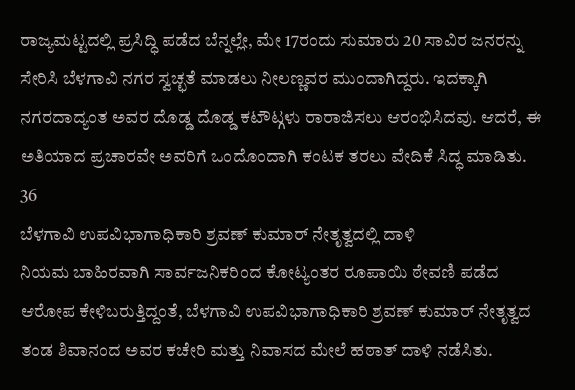ರಾಜ್ಯಮಟ್ಟದಲ್ಲಿ ಪ್ರಸಿದ್ಧಿ ಪಡೆದ ಬೆನ್ನಲ್ಲೇ, ಮೇ 17ರಂದು ಸುಮಾರು 20 ಸಾವಿರ ಜನರನ್ನು ಸೇರಿಸಿ ಬೆಳಗಾವಿ ನಗರ ಸ್ವಚ್ಛತೆ ಮಾಡಲು ನೀಲಣ್ಣವರ ಮುಂದಾಗಿದ್ದರು. ಇದಕ್ಕಾಗಿ ನಗರದಾದ್ಯಂತ ಅವರ ದೊಡ್ಡ ದೊಡ್ಡ ಕಟೌಟ್ಗಳು ರಾರಾಜಿಸಲು ಆರಂಭಿಸಿದವು. ಆದರೆ, ಈ ಅತಿಯಾದ ಪ್ರಚಾರವೇ ಅವರಿಗೆ ಒಂದೊಂದಾಗಿ ಕಂಟಕ ತರಲು ವೇದಿಕೆ ಸಿದ್ಧ ಮಾಡಿತು.
36
ಬೆಳಗಾವಿ ಉಪವಿಭಾಗಾಧಿಕಾರಿ ಶ್ರವಣ್ ಕುಮಾರ್ ನೇತೃತ್ವದಲ್ಲಿ ದಾಳಿ
ನಿಯಮ ಬಾಹಿರವಾಗಿ ಸಾರ್ವಜನಿಕರಿಂದ ಕೋಟ್ಯಂತರ ರೂಪಾಯಿ ಠೇವಣಿ ಪಡೆದ ಆರೋಪ ಕೇಳಿಬರುತ್ತಿದ್ದಂತೆ, ಬೆಳಗಾವಿ ಉಪವಿಭಾಗಾಧಿಕಾರಿ ಶ್ರವಣ್ ಕುಮಾರ್ ನೇತೃತ್ವದ ತಂಡ ಶಿವಾನಂದ ಅವರ ಕಚೇರಿ ಮತ್ತು ನಿವಾಸದ ಮೇಲೆ ಹಠಾತ್ ದಾಳಿ ನಡೆಸಿತು.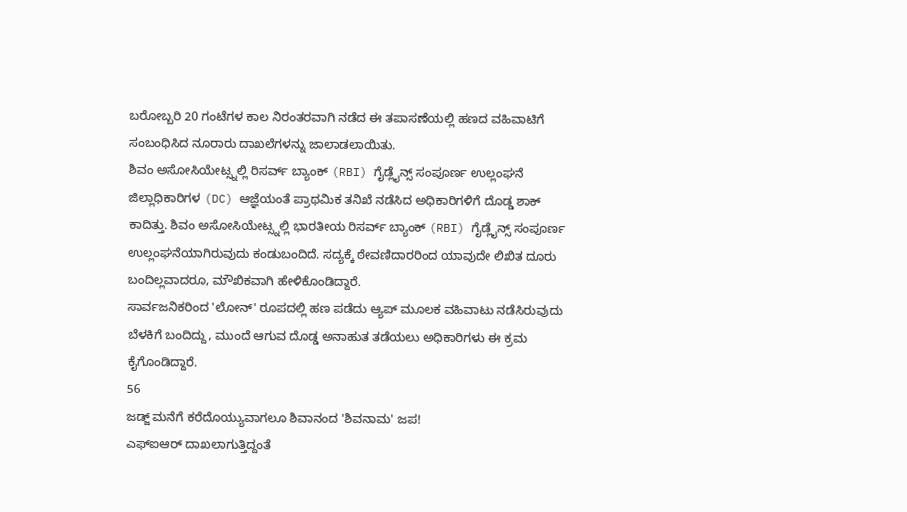ಬರೋಬ್ಬರಿ 20 ಗಂಟೆಗಳ ಕಾಲ ನಿರಂತರವಾಗಿ ನಡೆದ ಈ ತಪಾಸಣೆಯಲ್ಲಿ ಹಣದ ವಹಿವಾಟಿಗೆ ಸಂಬಂಧಿಸಿದ ನೂರಾರು ದಾಖಲೆಗಳನ್ನು ಜಾಲಾಡಲಾಯಿತು.
ಶಿವಂ ಅಸೋಸಿಯೇಟ್ಸ್ನಲ್ಲಿ ರಿಸರ್ವ್ ಬ್ಯಾಂಕ್ (RBI) ಗೈಡ್ಲೈನ್ಸ್ ಸಂಪೂರ್ಣ ಉಲ್ಲಂಘನೆ
ಜಿಲ್ಲಾಧಿಕಾರಿಗಳ (DC) ಆಜ್ಞೆಯಂತೆ ಪ್ರಾಥಮಿಕ ತನಿಖೆ ನಡೆಸಿದ ಅಧಿಕಾರಿಗಳಿಗೆ ದೊಡ್ಡ ಶಾಕ್ ಕಾದಿತ್ತು. ಶಿವಂ ಅಸೋಸಿಯೇಟ್ಸ್ನಲ್ಲಿ ಭಾರತೀಯ ರಿಸರ್ವ್ ಬ್ಯಾಂಕ್ (RBI) ಗೈಡ್ಲೈನ್ಸ್ ಸಂಪೂರ್ಣ ಉಲ್ಲಂಘನೆಯಾಗಿರುವುದು ಕಂಡುಬಂದಿದೆ. ಸದ್ಯಕ್ಕೆ ಠೇವಣಿದಾರರಿಂದ ಯಾವುದೇ ಲಿಖಿತ ದೂರು ಬಂದಿಲ್ಲವಾದರೂ, ಮೌಖಿಕವಾಗಿ ಹೇಳಿಕೊಂಡಿದ್ದಾರೆ.
ಸಾರ್ವಜನಿಕರಿಂದ 'ಲೋನ್' ರೂಪದಲ್ಲಿ ಹಣ ಪಡೆದು ಆ್ಯಪ್ ಮೂಲಕ ವಹಿವಾಟು ನಡೆಸಿರುವುದು ಬೆಳಕಿಗೆ ಬಂದಿದ್ದು, ಮುಂದೆ ಆಗುವ ದೊಡ್ಡ ಅನಾಹುತ ತಡೆಯಲು ಅಧಿಕಾರಿಗಳು ಈ ಕ್ರಮ ಕೈಗೊಂಡಿದ್ದಾರೆ.
56
ಜಡ್ಜ್ ಮನೆಗೆ ಕರೆದೊಯ್ಯುವಾಗಲೂ ಶಿವಾನಂದ 'ಶಿವನಾಮ' ಜಪ!
ಎಫ್ಐಆರ್ ದಾಖಲಾಗುತ್ತಿದ್ದಂತೆ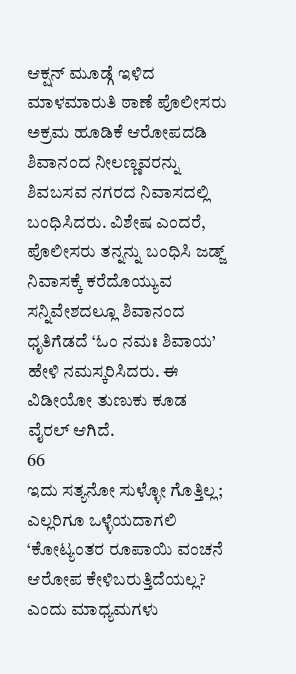ಆಕ್ಷನ್ ಮೂಡ್ಗೆ ಇಳಿದ ಮಾಳಮಾರುತಿ ಠಾಣೆ ಪೊಲೀಸರು ಅಕ್ರಮ ಹೂಡಿಕೆ ಆರೋಪದಡಿ ಶಿವಾನಂದ ನೀಲಣ್ಣವರನ್ನು ಶಿವಬಸವ ನಗರದ ನಿವಾಸದಲ್ಲಿ ಬಂಧಿಸಿದರು. ವಿಶೇಷ ಎಂದರೆ, ಪೊಲೀಸರು ತನ್ನನ್ನು ಬಂಧಿಸಿ ಜಡ್ಜ್ ನಿವಾಸಕ್ಕೆ ಕರೆದೊಯ್ಯುವ ಸನ್ನಿವೇಶದಲ್ಲೂ ಶಿವಾನಂದ ಧೃತಿಗೆಡದೆ ‘ಓಂ ನಮಃ ಶಿವಾಯ’ ಹೇಳಿ ನಮಸ್ಕರಿಸಿದರು. ಈ ವಿಡೀಯೋ ತುಣುಕು ಕೂಡ ವೈರಲ್ ಆಗಿದೆ.
66
ಇದು ಸತ್ಯನೋ ಸುಳ್ಳೋ ಗೊತ್ತಿಲ್ಲ; ಎಲ್ಲರಿಗೂ ಒಳ್ಳೆಯದಾಗಲಿ
‘ಕೋಟ್ಯಂತರ ರೂಪಾಯಿ ವಂಚನೆ ಆರೋಪ ಕೇಳಿಬರುತ್ತಿದೆಯಲ್ಲ? ಎಂದು ಮಾಧ್ಯಮಗಳು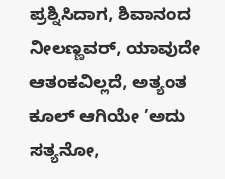ಪ್ರಶ್ನಿಸಿದಾಗ, ಶಿವಾನಂದ ನೀಲಣ್ಣವರ್, ಯಾವುದೇ ಆತಂಕವಿಲ್ಲದೆ, ಅತ್ಯಂತ ಕೂಲ್ ಆಗಿಯೇ ’ಅದು ಸತ್ಯನೋ,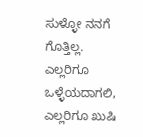ಸುಳ್ಳೋ ನನಗೆ ಗೊತ್ತಿಲ್ಲ. ಎಲ್ಲರಿಗೂ ಒಳ್ಳೆಯದಾಗಲಿ, ಎಲ್ಲರಿಗೂ ಖುಷಿ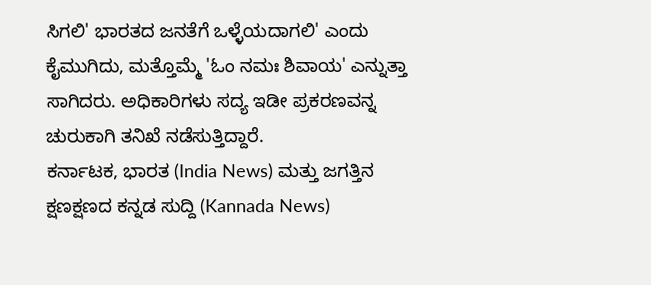ಸಿಗಲಿ' ಭಾರತದ ಜನತೆಗೆ ಒಳ್ಳೆಯದಾಗಲಿ' ಎಂದು ಕೈಮುಗಿದು, ಮತ್ತೊಮ್ಮೆ 'ಓಂ ನಮಃ ಶಿವಾಯ' ಎನ್ನುತ್ತಾ ಸಾಗಿದರು. ಅಧಿಕಾರಿಗಳು ಸದ್ಯ ಇಡೀ ಪ್ರಕರಣವನ್ನ ಚುರುಕಾಗಿ ತನಿಖೆ ನಡೆಸುತ್ತಿದ್ದಾರೆ.
ಕರ್ನಾಟಕ, ಭಾರತ (India News) ಮತ್ತು ಜಗತ್ತಿನ ಕ್ಷಣಕ್ಷಣದ ಕನ್ನಡ ಸುದ್ದಿ (Kannada News)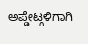ಅಪ್ಡೇಟ್ಗಳಿಗಾಗಿ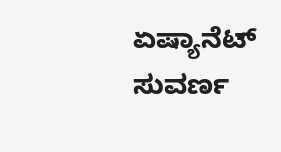ಏಷ್ಯಾನೆಟ್ ಸುವರ್ಣ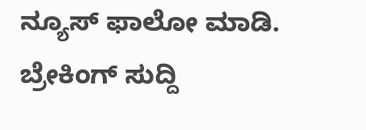ನ್ಯೂಸ್ ಫಾಲೋ ಮಾಡಿ. ಬ್ರೇಕಿಂಗ್ ಸುದ್ದಿ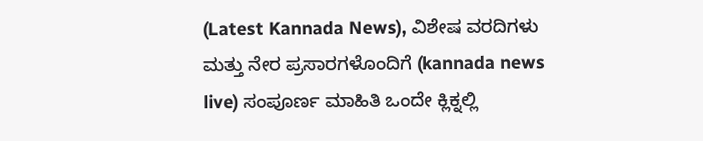(Latest Kannada News), ವಿಶೇಷ ವರದಿಗಳು ಮತ್ತು ನೇರ ಪ್ರಸಾರಗಳೊಂದಿಗೆ (kannada news live) ಸಂಪೂರ್ಣ ಮಾಹಿತಿ ಒಂದೇ ಕ್ಲಿಕ್ನಲ್ಲಿ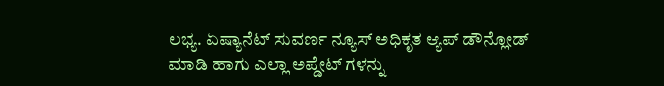ಲಭ್ಯ. ಏಷ್ಯಾನೆಟ್ ಸುವರ್ಣ ನ್ಯೂಸ್ ಅಧಿಕೃತ ಆ್ಯಪ್ ಡೌನ್ಲೋಡ್ ಮಾಡಿ ಹಾಗು ಎಲ್ಲಾ ಅಪ್ಡೇಟ್ ಗಳನ್ನು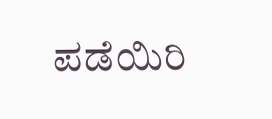ಪಡೆಯಿರಿ